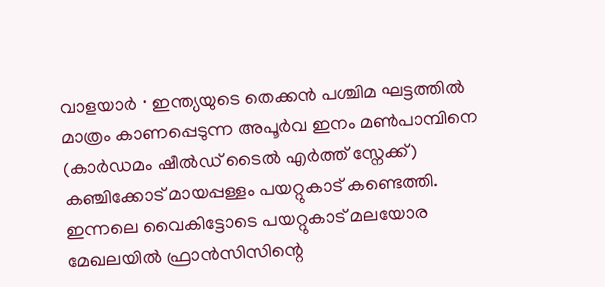വാളയാർ ∙ ഇന്ത്യയുടെ തെക്കൻ പശ്ചിമ ഘട്ടത്തിൽ മാത്രം കാണപ്പെടുന്ന അപൂർവ ഇനം മൺപാമ്പിനെ (കാർഡമം ഷീൽഡ് ടൈൽ എർത്ത് സ്നേക്ക്) കഞ്ചിക്കോട് മായപ്പള്ളം പയറ്റുകാട് കണ്ടെത്തി. ഇന്നലെ വൈകിട്ടോടെ പയറ്റുകാട് മലയോര മേഖലയിൽ ഫ്രാൻസിസിന്റെ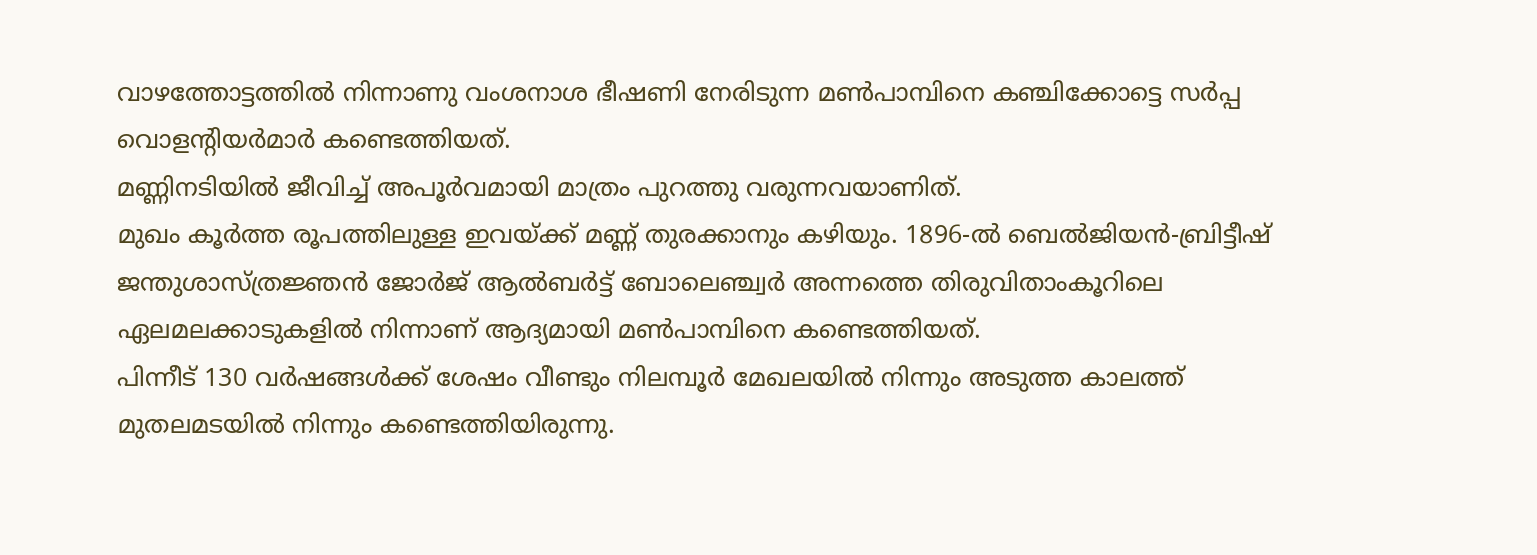വാഴത്തോട്ടത്തിൽ നിന്നാണു വംശനാശ ഭീഷണി നേരിടുന്ന മൺപാമ്പിനെ കഞ്ചിക്കോട്ടെ സർപ്പ വൊളന്റിയർമാർ കണ്ടെത്തിയത്.
മണ്ണിനടിയിൽ ജീവിച്ച് അപൂർവമായി മാത്രം പുറത്തു വരുന്നവയാണിത്.
മുഖം കൂർത്ത രൂപത്തിലുള്ള ഇവയ്ക്ക് മണ്ണ് തുരക്കാനും കഴിയും. 1896-ൽ ബെൽജിയൻ-ബ്രിട്ടീഷ് ജന്തുശാസ്ത്രജ്ഞൻ ജോർജ് ആൽബർട്ട് ബോലെഞ്ച്വർ അന്നത്തെ തിരുവിതാംകൂറിലെ ഏലമലക്കാടുകളിൽ നിന്നാണ് ആദ്യമായി മൺപാമ്പിനെ കണ്ടെത്തിയത്.
പിന്നീട് 130 വർഷങ്ങൾക്ക് ശേഷം വീണ്ടും നിലമ്പൂർ മേഖലയിൽ നിന്നും അടുത്ത കാലത്ത് മുതലമടയിൽ നിന്നും കണ്ടെത്തിയിരുന്നു.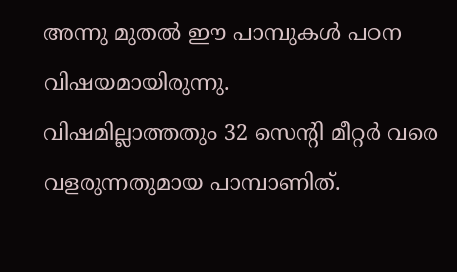അന്നു മുതൽ ഈ പാമ്പുകൾ പഠന വിഷയമായിരുന്നു.
വിഷമില്ലാത്തതും 32 സെന്റി മീറ്റർ വരെ വളരുന്നതുമായ പാമ്പാണിത്.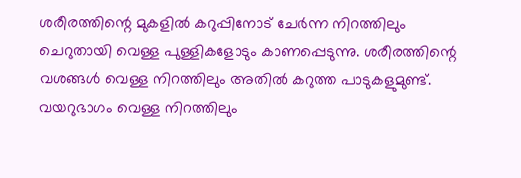ശരീരത്തിന്റെ മുകളിൽ കറുപ്പിനോട് ചേർന്ന നിറത്തിലും ചെറുതായി വെള്ള പുള്ളികളോടും കാണപ്പെടുന്നു. ശരീരത്തിന്റെ വശങ്ങൾ വെള്ള നിറത്തിലും അതിൽ കറുത്ത പാടുകളുമുണ്ട്.
വയറുഭാഗം വെള്ള നിറത്തിലും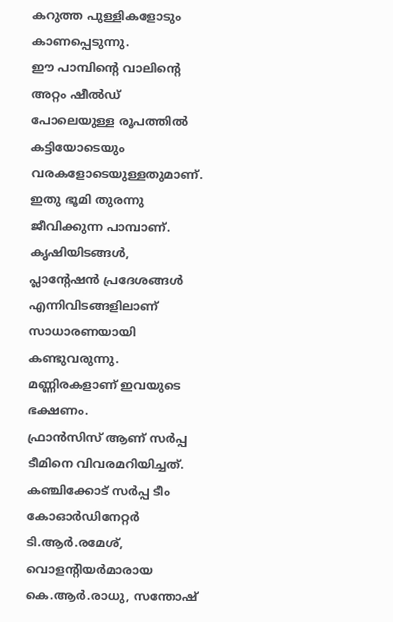കറുത്ത പുള്ളികളോടും കാണപ്പെടുന്നു.
ഈ പാമ്പിന്റെ വാലിന്റെ അറ്റം ഷീൽഡ് പോലെയുള്ള രൂപത്തിൽ കട്ടിയോടെയും വരകളോടെയുള്ളതുമാണ്. ഇതു ഭൂമി തുരന്നു ജീവിക്കുന്ന പാമ്പാണ്.
കൃഷിയിടങ്ങൾ, പ്ലാന്റേഷൻ പ്രദേശങ്ങൾ എന്നിവിടങ്ങളിലാണ് സാധാരണയായി കണ്ടുവരുന്നു. മണ്ണിരകളാണ് ഇവയുടെ ഭക്ഷണം.
ഫ്രാൻസിസ് ആണ് സർപ്പ ടീമിനെ വിവരമറിയിച്ചത്.
കഞ്ചിക്കോട് സർപ്പ ടീം കോഓർഡിനേറ്റർ ടി.ആർ.രമേശ്, വൊളന്റിയർമാരായ കെ.ആർ.രാധു, സന്തോഷ്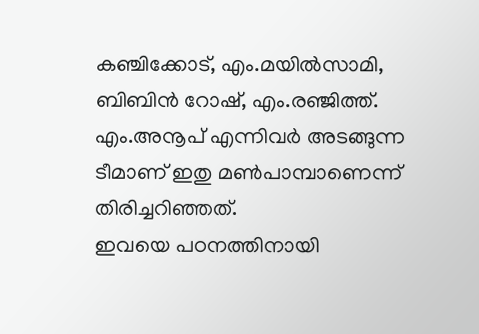കഞ്ചിക്കോട്, എം.മയിൽസാമി, ബിബിൻ റോഷ്, എം.രഞ്ജിത്ത്. എം.അനൂപ് എന്നിവർ അടങ്ങുന്ന ടീമാണ് ഇതു മൺപാമ്പാണെന്ന് തിരിച്ചറിഞ്ഞത്.
ഇവയെ പഠനത്തിനായി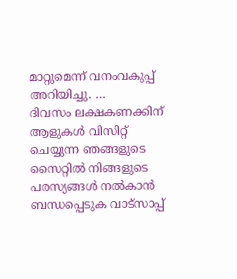മാറ്റുമെന്ന് വനംവകുപ്പ് അറിയിച്ചു. …
ദിവസം ലക്ഷകണക്കിന് ആളുകൾ വിസിറ്റ് ചെയ്യുന്ന ഞങ്ങളുടെ സൈറ്റിൽ നിങ്ങളുടെ പരസ്യങ്ങൾ നൽകാൻ ബന്ധപ്പെടുക വാട്സാപ്പ്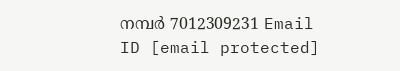നമ്പർ 7012309231 Email ID [email protected]